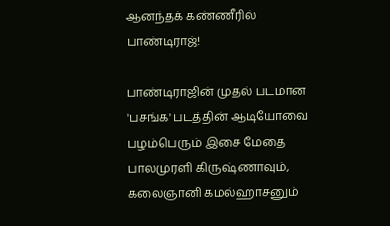ஆனந்தக் கண்ணீரில் பாண்டிராஜ்!

பாண்டிராஜின் முதல் படமான 'பசங்க' படத்தின் ஆடியோவை பழம்பெரும் இசை மேதை பாலமுரளி கிருஷ்ணாவும், கலைஞானி கமல்ஹாசனும்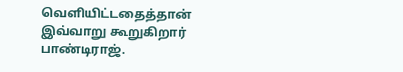வெளியிட்டதைத்தான் இவ்வாறு கூறுகிறார் பாண்டிராஜ்.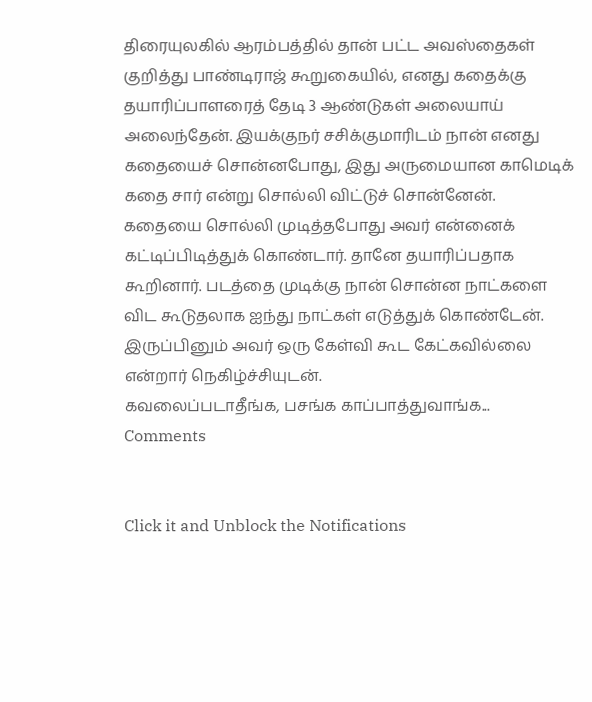திரையுலகில் ஆரம்பத்தில் தான் பட்ட அவஸ்தைகள் குறித்து பாண்டிராஜ் கூறுகையில், எனது கதைக்கு தயாரிப்பாளரைத் தேடி 3 ஆண்டுகள் அலையாய் அலைந்தேன். இயக்குநர் சசிக்குமாரிடம் நான் எனது கதையைச் சொன்னபோது, இது அருமையான காமெடிக் கதை சார் என்று சொல்லி விட்டுச் சொன்னேன்.
கதையை சொல்லி முடித்தபோது அவர் என்னைக் கட்டிப்பிடித்துக் கொண்டார். தானே தயாரிப்பதாக கூறினார். படத்தை முடிக்கு நான் சொன்ன நாட்களை விட கூடுதலாக ஐந்து நாட்கள் எடுத்துக் கொண்டேன். இருப்பினும் அவர் ஒரு கேள்வி கூட கேட்கவில்லை என்றார் நெகிழ்ச்சியுடன்.
கவலைப்படாதீங்க, பசங்க காப்பாத்துவாங்க...
Comments


Click it and Unblock the Notifications